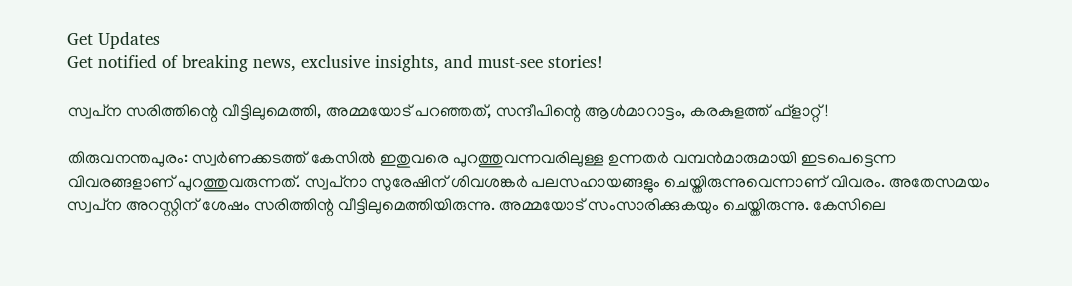Get Updates
Get notified of breaking news, exclusive insights, and must-see stories!

സ്വപ്‌ന സരിത്തിന്റെ വീട്ടിലുമെത്തി, അമ്മയോട് പറഞ്ഞത്, സന്ദീപിന്റെ ആള്‍മാറാട്ടം, കരകുളത്ത് ഫ്‌ളാറ്റ്!

തിരുവനന്തപുരം: സ്വര്‍ണക്കടത്ത് കേസില്‍ ഇതുവരെ പുറത്തുവന്നവരിലുള്ള ഉന്നതര്‍ വമ്പന്‍മാരുമായി ഇടപെട്ടെന്ന വിവരങ്ങളാണ് പുറത്തുവരുന്നത്. സ്വപ്‌നാ സുരേഷിന് ശിവശങ്കര്‍ പലസഹായങ്ങളും ചെയ്തിരുന്നുവെന്നാണ് വിവരം. അതേസമയം സ്വപ്‌ന അറസ്റ്റിന് ശേഷം സരിത്തിന്റ വീട്ടിലുമെത്തിയിരുന്നു. അമ്മയോട് സംസാരിക്കുകയും ചെയ്തിരുന്നു. കേസിലെ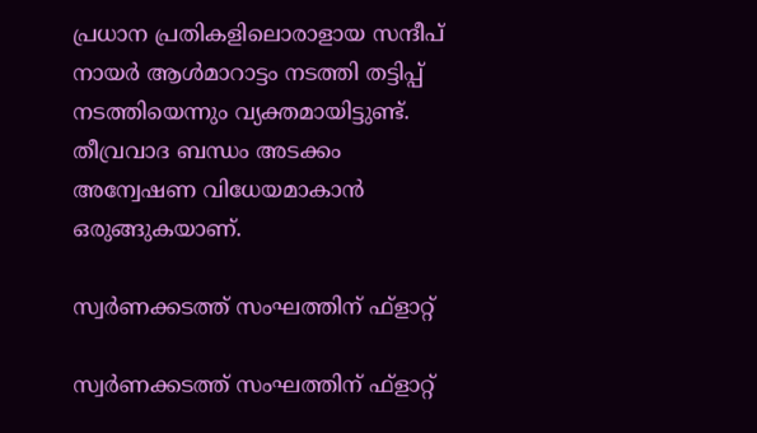പ്രധാന പ്രതികളിലൊരാളായ സന്ദീപ് നായര്‍ ആള്‍മാറാട്ടം നടത്തി തട്ടിപ്പ് നടത്തിയെന്നും വ്യക്തമായിട്ടുണ്ട്. തീവ്രവാദ ബന്ധം അടക്കം അന്വേഷണ വിധേയമാകാന്‍ ഒരുങ്ങുകയാണ്.

സ്വര്‍ണക്കടത്ത് സംഘത്തിന് ഫ്‌ളാറ്റ്

സ്വര്‍ണക്കടത്ത് സംഘത്തിന് ഫ്‌ളാറ്റ്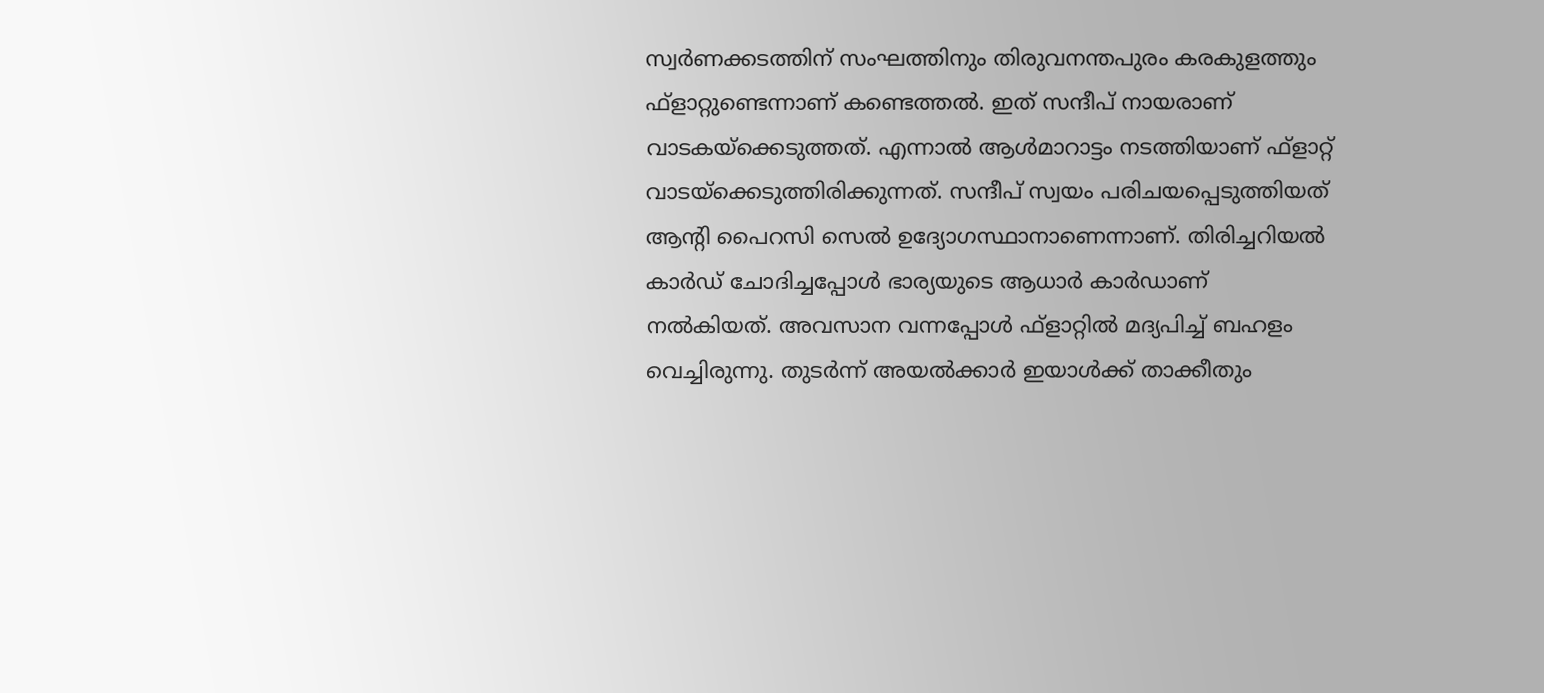സ്വര്‍ണക്കടത്തിന് സംഘത്തിനും തിരുവനന്തപുരം കരകുളത്തും ഫ്‌ളാറ്റുണ്ടെന്നാണ് കണ്ടെത്തല്‍. ഇത് സന്ദീപ് നായരാണ് വാടകയ്‌ക്കെടുത്തത്. എന്നാല്‍ ആള്‍മാറാട്ടം നടത്തിയാണ് ഫ്‌ളാറ്റ് വാടയ്‌ക്കെടുത്തിരിക്കുന്നത്. സന്ദീപ് സ്വയം പരിചയപ്പെടുത്തിയത് ആന്റി പൈറസി സെല്‍ ഉദ്യോഗസ്ഥാനാണെന്നാണ്. തിരിച്ചറിയല്‍ കാര്‍ഡ് ചോദിച്ചപ്പോള്‍ ഭാര്യയുടെ ആധാര്‍ കാര്‍ഡാണ് നല്‍കിയത്. അവസാന വന്നപ്പോള്‍ ഫ്‌ളാറ്റില്‍ മദ്യപിച്ച് ബഹളം വെച്ചിരുന്നു. തുടര്‍ന്ന് അയല്‍ക്കാര്‍ ഇയാള്‍ക്ക് താക്കീതും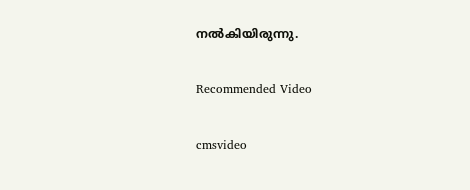നല്‍കിയിരുന്നു.

Recommended Video

cmsvideo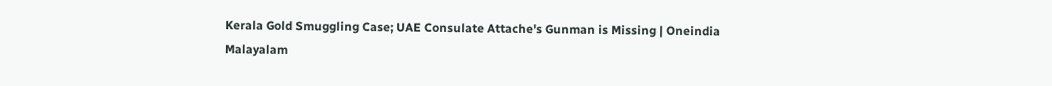Kerala Gold Smuggling Case; UAE Consulate Attache's Gunman is Missing | Oneindia Malayalam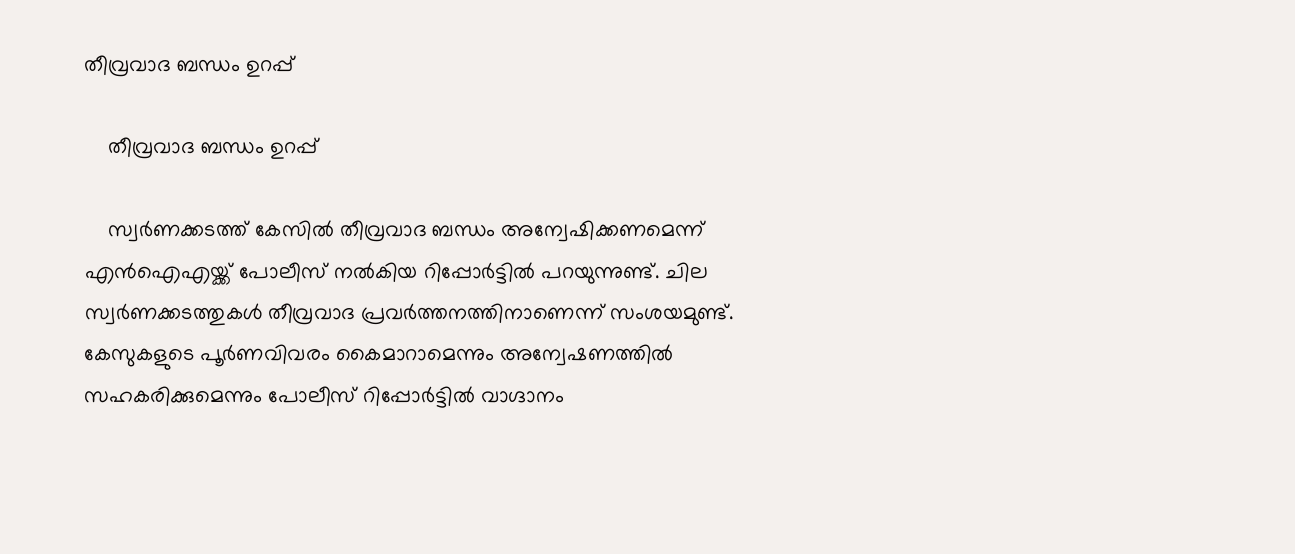തീവ്രവാദ ബന്ധം ഉറപ്പ്

    തീവ്രവാദ ബന്ധം ഉറപ്പ്

    സ്വര്‍ണക്കടത്ത് കേസില്‍ തീവ്രവാദ ബന്ധം അന്വേഷിക്കണമെന്ന് എന്‍ഐഎയ്ക്ക് പോലീസ് നല്‍കിയ റിപ്പോര്‍ട്ടില്‍ പറയുന്നുണ്ട്. ചില സ്വര്‍ണക്കടത്തുകള്‍ തീവ്രവാദ പ്രവര്‍ത്തനത്തിനാണെന്ന് സംശയമുണ്ട്. കേസുകളുടെ പൂര്‍ണവിവരം കൈമാറാമെന്നും അന്വേഷണത്തില്‍ സഹകരിക്കുമെന്നും പോലീസ് റിപ്പോര്‍ട്ടില്‍ വാഗ്ദാനം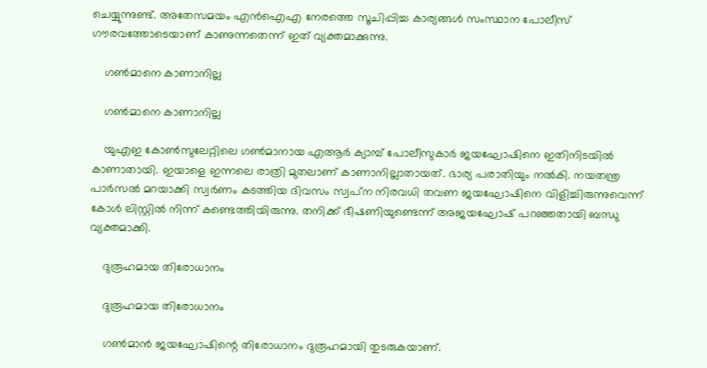ചെയ്യുന്നുണ്ട്. അതേസമയം എന്‍ഐഎ നേരത്തെ സൂചിപ്പിച്ച കാര്യങ്ങള്‍ സംസ്ഥാന പോലീസ് ഗൗരവത്തോടെയാണ് കാണുന്നതെന്ന് ഇത് വ്യക്തമാക്കുന്നു.

    ഗണ്‍മാനെ കാണാനില്ല

    ഗണ്‍മാനെ കാണാനില്ല

    യുഎഇ കോണ്‍സുലേറ്റിലെ ഗണ്‍മാനായ എആര്‍ ക്യാമ്പ് പോലീസുകാര്‍ ജയഘോഷിനെ ഇതിനിടയില്‍ കാണാതായി. ഇയാളെ ഇന്നലെ രാത്രി മുതലാണ് കാണാനില്ലാതായത്. ഭാര്യ പരാതിയും നല്‍കി. നയതന്ത്ര പാര്‍സല്‍ മറയാക്കി സ്വര്‍ണം കടത്തിയ ദിവസം സ്വപ്‌ന നിരവധി തവണ ജയഘോഷിനെ വിളിച്ചിരുന്നുവെന്ന് കോള്‍ ലിസ്റ്റില്‍ നിന്ന് കണ്ടെത്തിയിരുന്നു. തനിക്ക് ഭീഷണിയുണ്ടെന്ന് അജയഘോഷ് പറഞ്ഞതായി ബന്ധു വ്യക്തമാക്കി.

    ദുരൂഹമായ തിരോധാനം

    ദുരൂഹമായ തിരോധാനം

    ഗണ്‍മാന്‍ ജയഘോഷിന്റെ തിരോധാനം ദുരൂഹമായി തുടരുകയാണ്.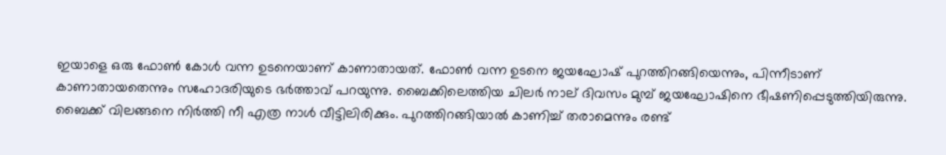ഇയാളെ ഒരു ഫോണ്‍ കോള്‍ വന്ന ഉടനെയാണ് കാണാതായത്. ഫോണ്‍ വന്ന ഉടനെ ജയഘോഷ് പുറത്തിറങ്ങിയെന്നും, പിന്നീടാണ് കാണാതായതെന്നും സഹോദരിയുടെ ഭര്‍ത്താവ് പറയുന്നു. ബൈക്കിലെത്തിയ ചിലര്‍ നാല് ദിവസം മുമ്പ് ജയഘോഷിനെ ഭീഷണിപ്പെടുത്തിയിരുന്നു. ബൈക്ക് വിലങ്ങനെ നിര്‍ത്തി നീ എത്ര നാള്‍ വീട്ടിലിരിക്കും. പുറത്തിറങ്ങിയാല്‍ കാണിച്ച് തരാമെന്നും രണ്ട്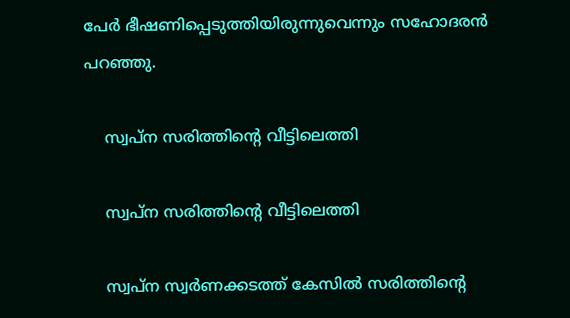പേര്‍ ഭീഷണിപ്പെടുത്തിയിരുന്നുവെന്നും സഹോദരന്‍ പറഞ്ഞു.

    സ്വപ്‌ന സരിത്തിന്റെ വീട്ടിലെത്തി

    സ്വപ്‌ന സരിത്തിന്റെ വീട്ടിലെത്തി

    സ്വപ്ന സ്വര്‍ണക്കടത്ത് കേസില്‍ സരിത്തിന്റെ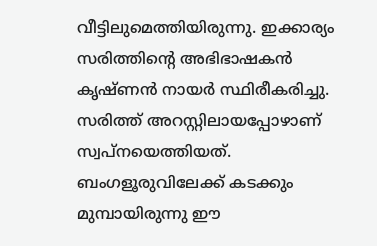വീട്ടിലുമെത്തിയിരുന്നു. ഇക്കാര്യം സരിത്തിന്റെ അഭിഭാഷകന്‍ കൃഷ്ണന്‍ നായര്‍ സ്ഥിരീകരിച്ചു. സരിത്ത് അറസ്റ്റിലായപ്പോഴാണ് സ്വപ്‌നയെത്തിയത്. ബംഗളൂരുവിലേക്ക് കടക്കും മുമ്പായിരുന്നു ഈ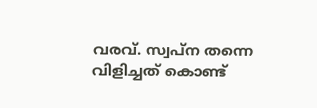വരവ്. സ്വപ്‌ന തന്നെ വിളിച്ചത് കൊണ്ട്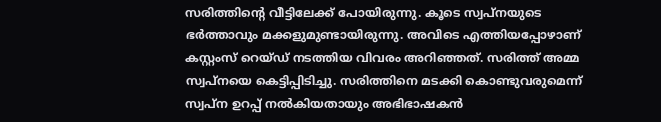സരിത്തിന്റെ വീട്ടിലേക്ക് പോയിരുന്നു. കൂടെ സ്വപ്‌നയുടെ ഭര്‍ത്താവും മക്കളുമുണ്ടായിരുന്നു. അവിടെ എത്തിയപ്പോഴാണ് കസ്റ്റംസ് റെയ്ഡ് നടത്തിയ വിവരം അറിഞ്ഞത്. സരിത്ത് അമ്മ സ്വപ്നയെ കെട്ടിപ്പിടിച്ചു. സരിത്തിനെ മടക്കി കൊണ്ടുവരുമെന്ന് സ്വപ്‌ന ഉറപ്പ് നല്‍കിയതായും അഭിഭാഷകന്‍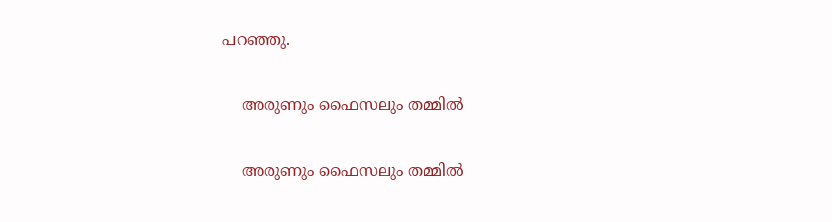പറഞ്ഞു.

    അരുണും ഫൈസലും തമ്മില്‍

    അരുണും ഫൈസലും തമ്മില്‍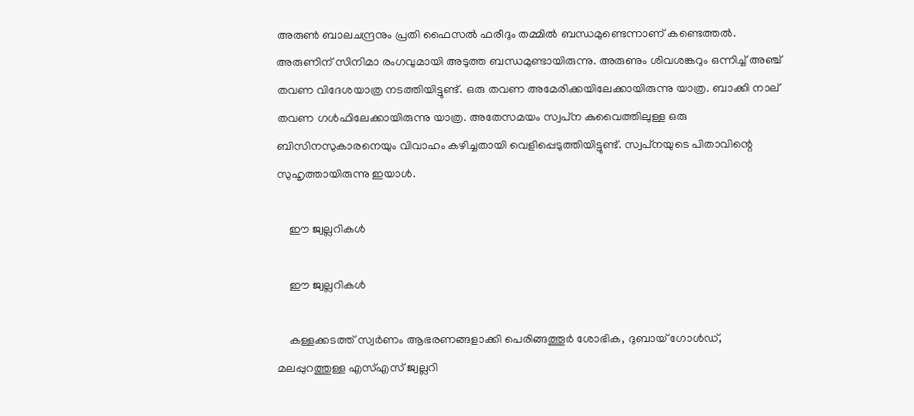അരുണ്‍ ബാലചന്ദ്രനും പ്രതി ഫൈസല്‍ ഫരീദും തമ്മില്‍ ബന്ധമുണ്ടെന്നാണ് കണ്ടെത്തല്‍. അരുണിന് സിനിമാ രംഗവുമായി അടുത്ത ബന്ധമുണ്ടായിരുന്നു. അരുണും ശിവശങ്കറും ഒന്നിച്ച് അഞ്ച് തവണ വിദേശയാത്ര നടത്തിയിട്ടുണ്ട്. ഒരു തവണ അമേരിക്കയിലേക്കായിരുന്നു യാത്ര. ബാക്കി നാല് തവണ ഗള്‍ഫിലേക്കായിരുന്നു യാത്ര. അതേസമയം സ്വപ്‌ന കുവൈത്തിലുള്ള ഒരു ബിസിനസുകാരനെയും വിവാഹം കഴിച്ചതായി വെളിപ്പെടുത്തിയിട്ടുണ്ട്. സ്വപ്‌നയുടെ പിതാവിന്റെ സുഹൃത്തായിരുന്നു ഇയാള്‍.

    ഈ ജ്വല്ലറികള്‍

    ഈ ജ്വല്ലറികള്‍

    കള്ളക്കടത്ത് സ്വര്‍ണം ആഭരണങ്ങളാക്കി പെരിങ്ങത്തൂര്‍ ശോഭിക, ദുബായ് ഗോള്‍ഡ്, മലപ്പുറത്തുള്ള എസ്എസ് ജ്വല്ലറി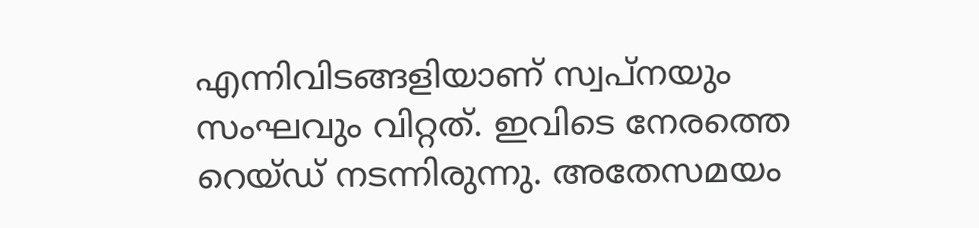എന്നിവിടങ്ങളിയാണ് സ്വപ്‌നയും സംഘവും വിറ്റത്. ഇവിടെ നേരത്തെ റെയ്ഡ് നടന്നിരുന്നു. അതേസമയം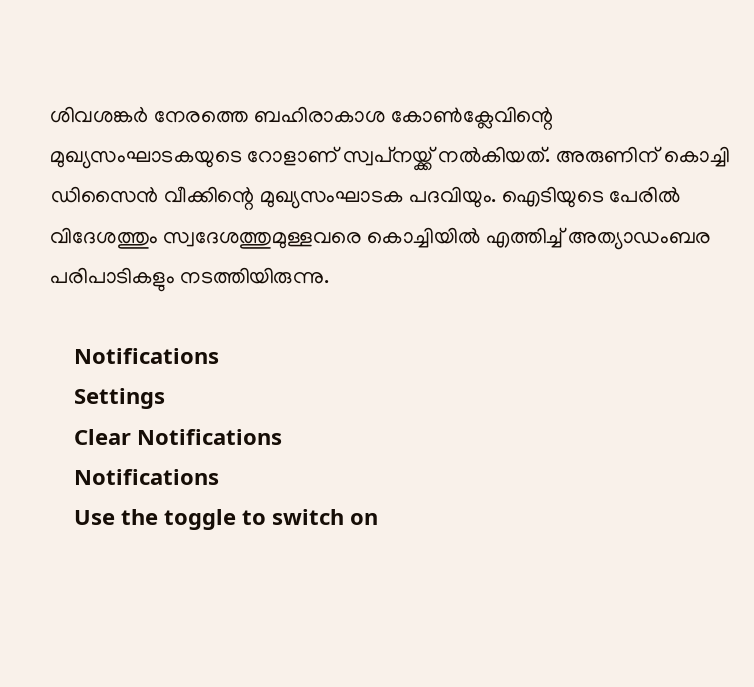ശിവശങ്കര്‍ നേരത്തെ ബഹിരാകാശ കോണ്‍ക്ലേവിന്റെ മുഖ്യസംഘാടകയുടെ റോളാണ് സ്വപ്‌നയ്ക്ക് നല്‍കിയത്. അരുണിന് കൊച്ചി ഡിസൈന്‍ വീക്കിന്റെ മുഖ്യസംഘാടക പദവിയും. ഐടിയുടെ പേരില്‍ വിദേശത്തും സ്വദേശത്തുമുള്ളവരെ കൊച്ചിയില്‍ എത്തിച്ച് അത്യാഡംബര പരിപാടികളും നടത്തിയിരുന്നു.

    Notifications
    Settings
    Clear Notifications
    Notifications
    Use the toggle to switch on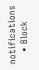notifications
    • Block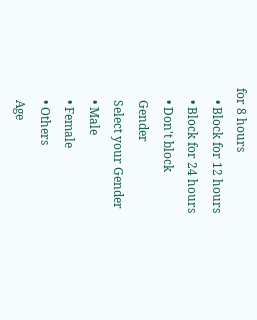for 8 hours
    • Block for 12 hours
    • Block for 24 hours
    • Don't block
    Gender
    Select your Gender
    • Male
    • Female
    • Others
    Age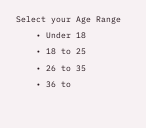Select your Age Range
    • Under 18
    • 18 to 25
    • 26 to 35
    • 36 to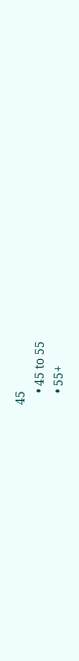45
    • 45 to 55
    • 55+